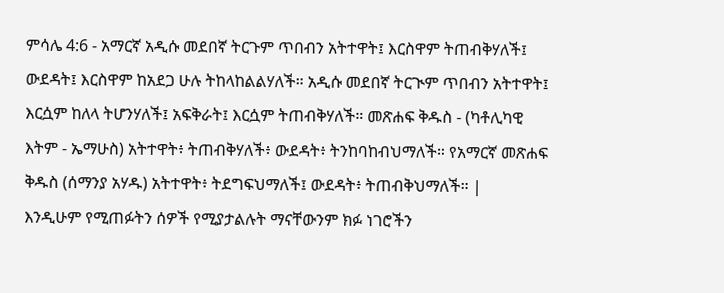ምሳሌ 4:6 - አማርኛ አዲሱ መደበኛ ትርጉም ጥበብን አትተዋት፤ እርስዋም ትጠብቅሃለች፤ ውደዳት፤ እርስዋም ከአደጋ ሁሉ ትከላከልልሃለች። አዲሱ መደበኛ ትርጒም ጥበብን አትተዋት፤ እርሷም ከለላ ትሆንሃለች፤ አፍቅራት፤ እርሷም ትጠብቅሃለች። መጽሐፍ ቅዱስ - (ካቶሊካዊ እትም - ኤማሁስ) አትተዋት፥ ትጠብቅሃለች፥ ውደዳት፥ ትንከባከብህማለች። የአማርኛ መጽሐፍ ቅዱስ (ሰማንያ አሃዱ) አትተዋት፥ ትደግፍህማለች፤ ውደዳት፥ ትጠብቅህማለች። |
እንዲሁም የሚጠፉትን ሰዎች የሚያታልሉት ማናቸውንም ክፉ ነገሮችን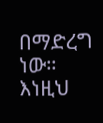በማድረግ ነው። እነዚህ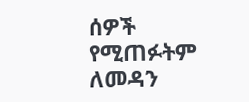ሰዎች የሚጠፉትም ለመዳን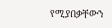የሚያበቃቸውን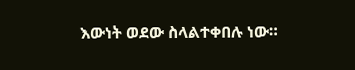እውነት ወደው ስላልተቀበሉ ነው።